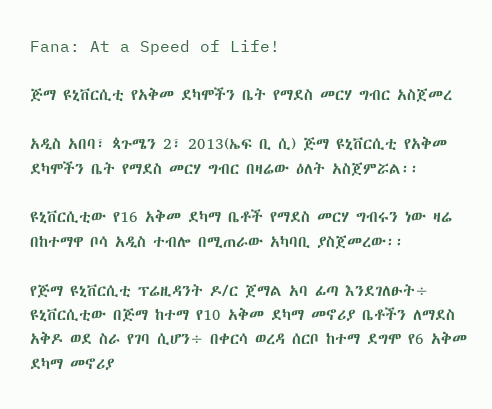Fana: At a Speed of Life!

ጅማ ዩኒቨርሲቲ የአቅመ ደካሞችን ቤት የማደስ መርሃ ግብር አስጀመረ

አዲስ አበባ፣ ጳጉሜን 2፣ 2013(ኤፍ ቢ ሲ) ጅማ ዩኒቨርሲቲ የአቅመ ደካሞችን ቤት የማደስ መርሃ ግብር በዛሬው ዕለት አስጀምሯል፡፡

ዩኒቨርሲቲው የ16 አቅመ ደካማ ቤቶች የማደስ መርሃ ግብሩን ነው ዛሬ በከተማዋ ቦሳ አዲስ ተብሎ በሚጠራው አካባቢ ያስጀመረው፡፡

የጅማ ዩኒቨርሲቲ ፕሬዚዳንት ዶ/ር ጀማል አባ ፊጣ እንደገለፁት÷ ዩኒቨርሲቲው በጅማ ከተማ የ10 አቅመ ደካማ መኖሪያ ቤቶችን ለማደስ አቅዶ ወደ ስራ የገባ ሲሆን÷ በቀርሳ ወረዳ ሰርቦ ከተማ ደግሞ የ6 አቅመ ደካማ መኖሪያ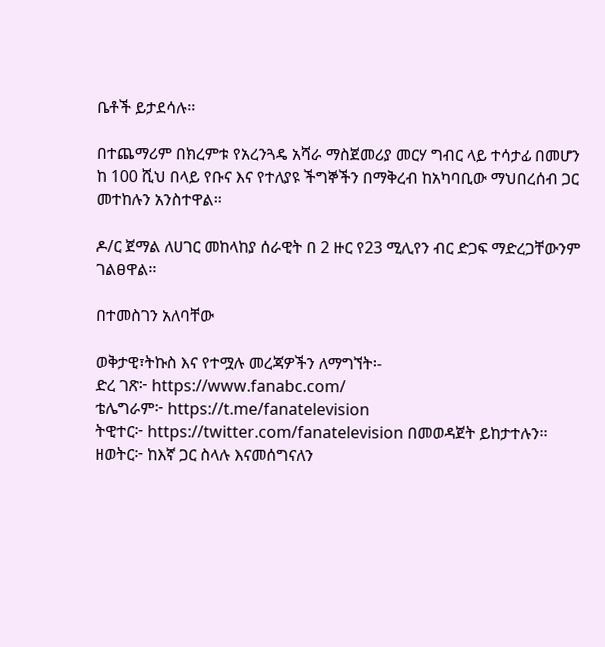ቤቶች ይታደሳሉ፡፡

በተጨማሪም በክረምቱ የአረንጓዴ አሻራ ማስጀመሪያ መርሃ ግብር ላይ ተሳታፊ በመሆን ከ 100 ሺህ በላይ የቡና እና የተለያዩ ችግኞችን በማቅረብ ከአካባቢው ማህበረሰብ ጋር መተከሉን አንስተዋል፡፡

ዶ/ር ጀማል ለሀገር መከላከያ ሰራዊት በ 2 ዙር የ23 ሚሊየን ብር ድጋፍ ማድረጋቸውንም ገልፀዋል፡፡

በተመስገን አለባቸው

ወቅታዊ፣ትኩስ እና የተሟሉ መረጃዎችን ለማግኘት፡-
ድረ ገጽ፦ https://www.fanabc.com/
ቴሌግራም፦ https://t.me/fanatelevision
ትዊተር፦ https://twitter.com/fanatelevision በመወዳጀት ይከታተሉን፡፡
ዘወትር፦ ከእኛ ጋር ስላሉ እናመሰግናለን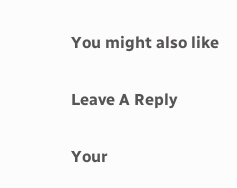You might also like

Leave A Reply

Your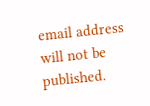email address will not be published.